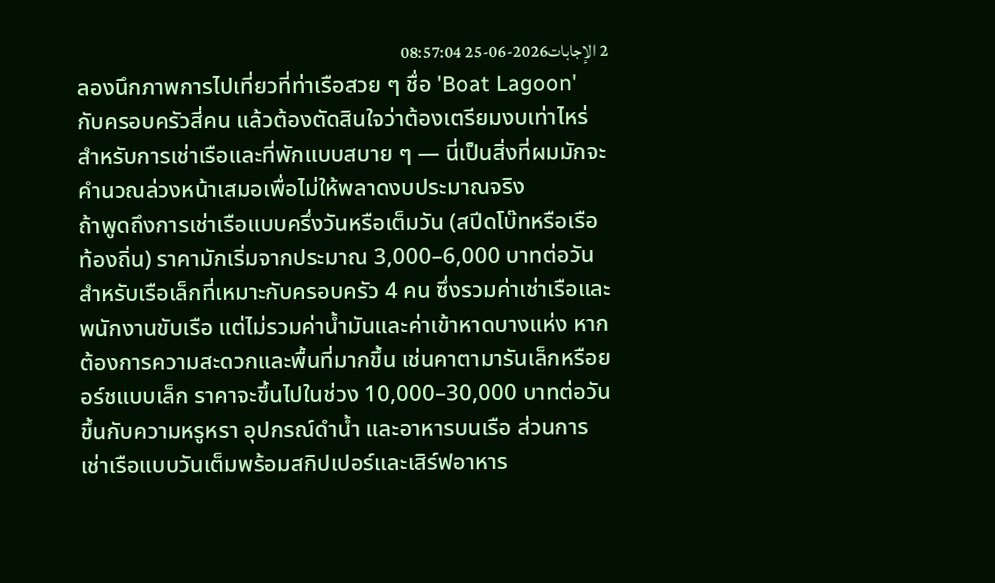2 الإجابات2026-06-25 08:57:04
ลองนึกภาพการไปเที่ยวที่ท่าเรือสวย ๆ ชื่อ 'Boat Lagoon' กับครอบครัวสี่คน แล้วต้องตัดสินใจว่าต้องเตรียมงบเท่าไหร่สำหรับการเช่าเรือและที่พักแบบสบาย ๆ — นี่เป็นสิ่งที่ผมมักจะคำนวณล่วงหน้าเสมอเพื่อไม่ให้พลาดงบประมาณจริง
ถ้าพูดถึงการเช่าเรือแบบครึ่งวันหรือเต็มวัน (สปีดโบ๊ทหรือเรือท้องถิ่น) ราคามักเริ่มจากประมาณ 3,000–6,000 บาทต่อวันสำหรับเรือเล็กที่เหมาะกับครอบครัว 4 คน ซึ่งรวมค่าเช่าเรือและพนักงานขับเรือ แต่ไม่รวมค่าน้ำมันและค่าเข้าหาดบางแห่ง หากต้องการความสะดวกและพื้นที่มากขึ้น เช่นคาตามารันเล็กหรือยอร์ชแบบเล็ก ราคาจะขึ้นไปในช่วง 10,000–30,000 บาทต่อวัน ขึ้นกับความหรูหรา อุปกรณ์ดำน้ำ และอาหารบนเรือ ส่วนการเช่าเรือแบบวันเต็มพร้อมสกิปเปอร์และเสิร์ฟอาหาร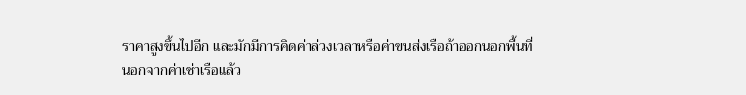ราคาสูงขึ้นไปอีก และมักมีการคิดค่าล่วงเวลาหรือค่าขนส่งเรือถ้าออกนอกพื้นที่
นอกจากค่าเช่าเรือแล้ว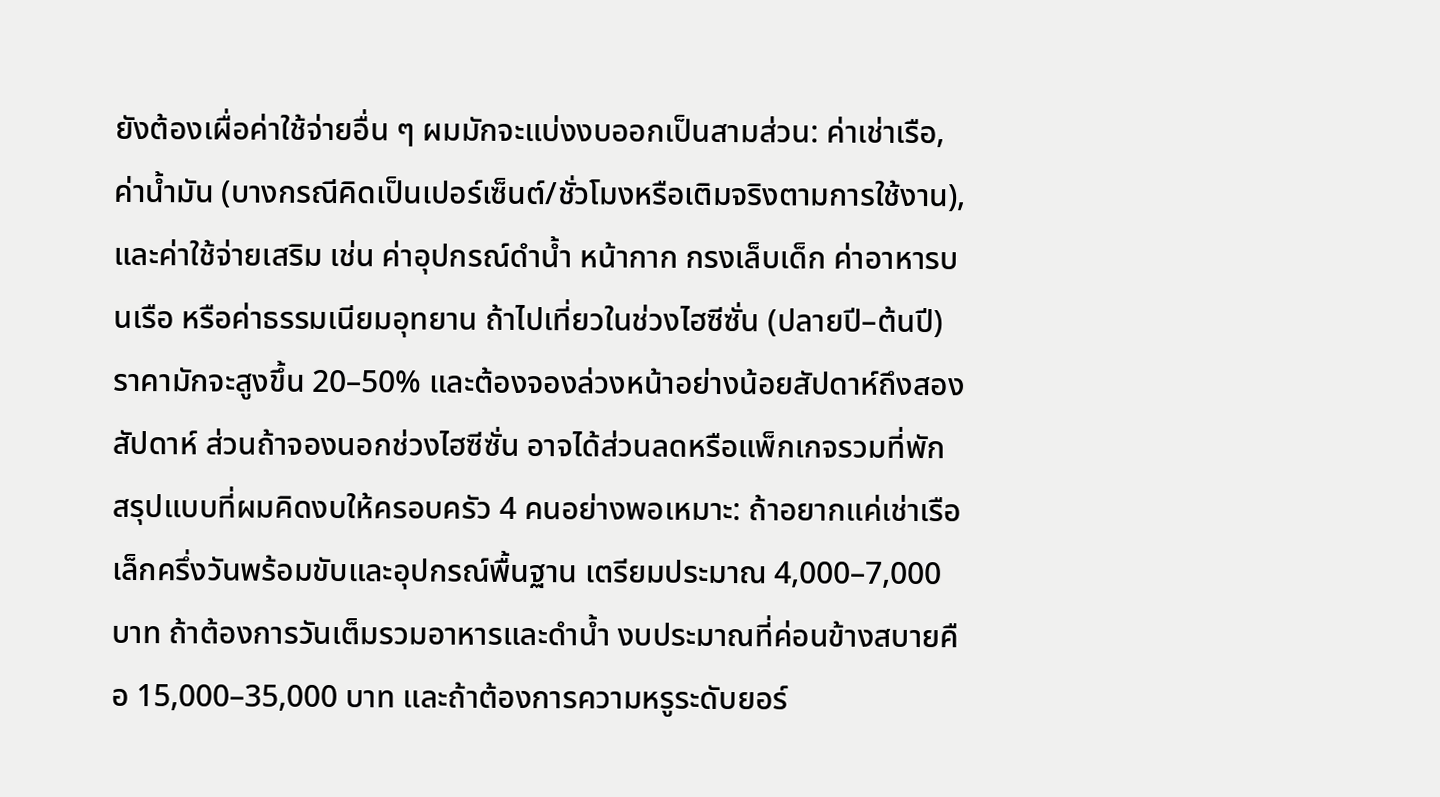ยังต้องเผื่อค่าใช้จ่ายอื่น ๆ ผมมักจะแบ่งงบออกเป็นสามส่วน: ค่าเช่าเรือ, ค่าน้ำมัน (บางกรณีคิดเป็นเปอร์เซ็นต์/ชั่วโมงหรือเติมจริงตามการใช้งาน), และค่าใช้จ่ายเสริม เช่น ค่าอุปกรณ์ดำน้ำ หน้ากาก กรงเล็บเด็ก ค่าอาหารบนเรือ หรือค่าธรรมเนียมอุทยาน ถ้าไปเที่ยวในช่วงไฮซีซั่น (ปลายปี–ต้นปี) ราคามักจะสูงขึ้น 20–50% และต้องจองล่วงหน้าอย่างน้อยสัปดาห์ถึงสองสัปดาห์ ส่วนถ้าจองนอกช่วงไฮซีซั่น อาจได้ส่วนลดหรือแพ็กเกจรวมที่พัก
สรุปแบบที่ผมคิดงบให้ครอบครัว 4 คนอย่างพอเหมาะ: ถ้าอยากแค่เช่าเรือเล็กครึ่งวันพร้อมขับและอุปกรณ์พื้นฐาน เตรียมประมาณ 4,000–7,000 บาท ถ้าต้องการวันเต็มรวมอาหารและดำน้ำ งบประมาณที่ค่อนข้างสบายคือ 15,000–35,000 บาท และถ้าต้องการความหรูระดับยอร์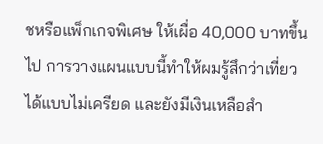ชหรือแพ็กเกจพิเศษ ให้เผื่อ 40,000 บาทขึ้นไป การวางแผนแบบนี้ทำให้ผมรู้สึกว่าเที่ยวได้แบบไม่เครียด และยังมีเงินเหลือสำ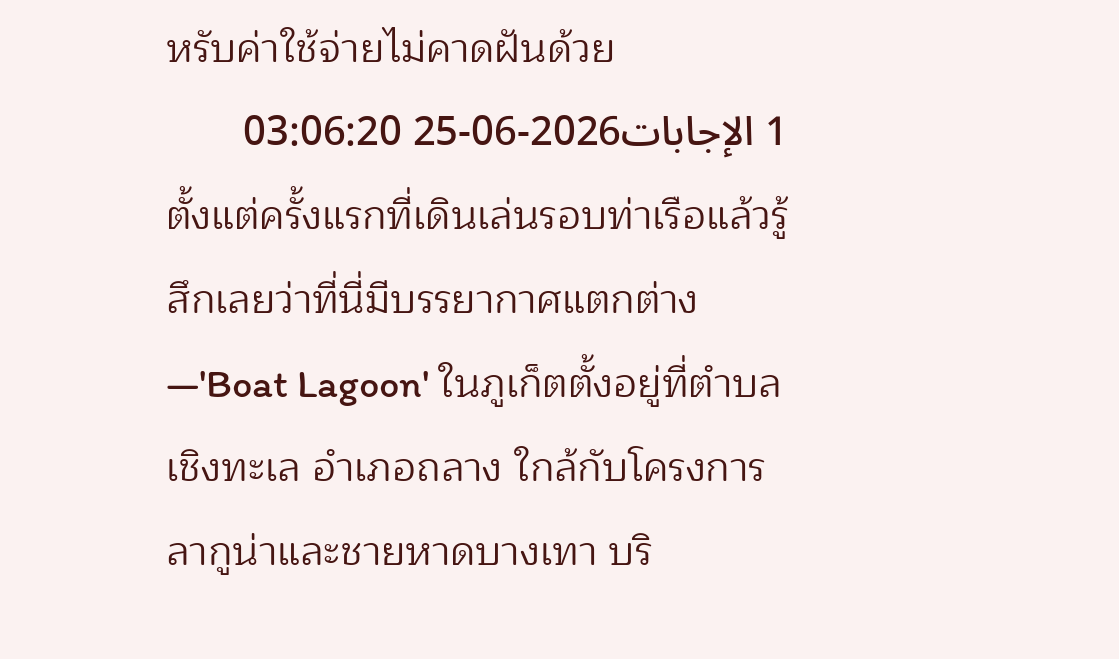หรับค่าใช้จ่ายไม่คาดฝันด้วย
1 الإجابات2026-06-25 03:06:20
ตั้งแต่ครั้งแรกที่เดินเล่นรอบท่าเรือแล้วรู้สึกเลยว่าที่นี่มีบรรยากาศแตกต่าง—'Boat Lagoon' ในภูเก็ตตั้งอยู่ที่ตำบลเชิงทะเล อำเภอถลาง ใกล้กับโครงการลากูน่าและชายหาดบางเทา บริ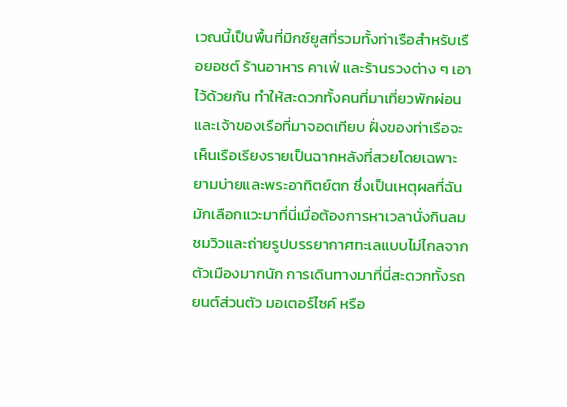เวณนี้เป็นพื้นที่มิกซ์ยูสที่รวมทั้งท่าเรือสำหรับเรือยอชต์ ร้านอาหาร คาเฟ่ และร้านรวงต่าง ๆ เอาไว้ด้วยกัน ทำให้สะดวกทั้งคนที่มาเที่ยวพักผ่อนและเจ้าของเรือที่มาจอดเทียบ ฝั่งของท่าเรือจะเห็นเรือเรียงรายเป็นฉากหลังที่สวยโดยเฉพาะยามบ่ายและพระอาทิตย์ตก ซึ่งเป็นเหตุผลที่ฉันมักเลือกแวะมาที่นี่เมื่อต้องการหาเวลานั่งกินลมชมวิวและถ่ายรูปบรรยากาศทะเลแบบไม่ไกลจากตัวเมืองมากนัก การเดินทางมาที่นี่สะดวกทั้งรถยนต์ส่วนตัว มอเตอร์ไซค์ หรือ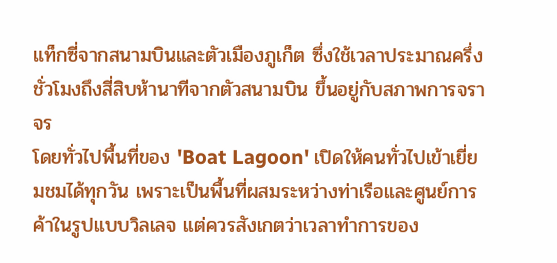แท็กซี่จากสนามบินและตัวเมืองภูเก็ต ซึ่งใช้เวลาประมาณครึ่งชั่วโมงถึงสี่สิบห้านาทีจากตัวสนามบิน ขึ้นอยู่กับสภาพการจราจร
โดยทั่วไปพื้นที่ของ 'Boat Lagoon' เปิดให้คนทั่วไปเข้าเยี่ยมชมได้ทุกวัน เพราะเป็นพื้นที่ผสมระหว่างท่าเรือและศูนย์การค้าในรูปแบบวิลเลจ แต่ควรสังเกตว่าเวลาทำการของ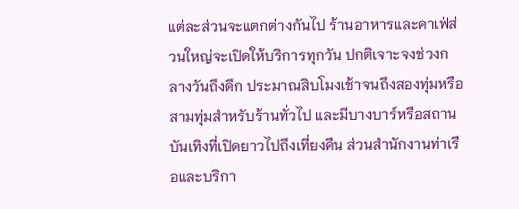แต่ละส่วนจะแตกต่างกันไป ร้านอาหารและคาเฟ่ส่วนใหญ่จะเปิดให้บริการทุกวัน ปกติเจาะจงช่วงกลางวันถึงดึก ประมาณสิบโมงเช้าจนถึงสองทุ่มหรือสามทุ่มสำหรับร้านทั่วไป และมีบางบาร์หรือสถานบันเทิงที่เปิดยาวไปถึงเที่ยงคืน ส่วนสำนักงานท่าเรือและบริกา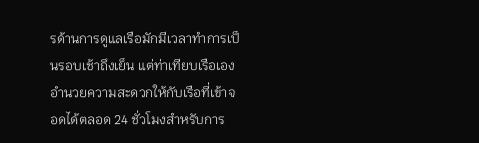รด้านการดูแลเรือมักมีเวลาทำการเป็นรอบเช้าถึงเย็น แต่ท่าเทียบเรือเองอำนวยความสะดวกให้กับเรือที่เข้าจอดได้ตลอด 24 ชั่วโมงสำหรับการ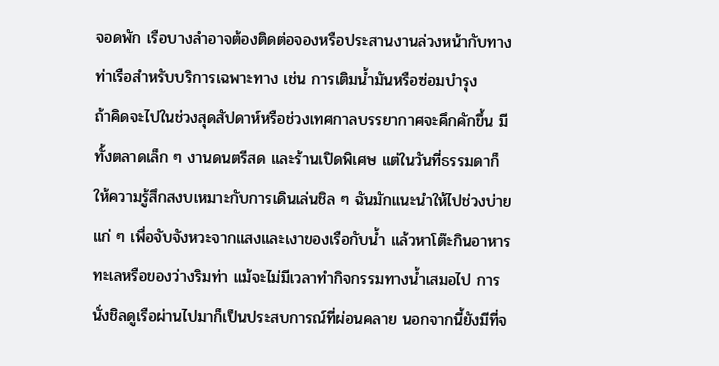จอดพัก เรือบางลำอาจต้องติดต่อจองหรือประสานงานล่วงหน้ากับทางท่าเรือสำหรับบริการเฉพาะทาง เช่น การเติมน้ำมันหรือซ่อมบำรุง
ถ้าคิดจะไปในช่วงสุดสัปดาห์หรือช่วงเทศกาลบรรยากาศจะคึกคักขึ้น มีทั้งตลาดเล็ก ๆ งานดนตรีสด และร้านเปิดพิเศษ แต่ในวันที่ธรรมดาก็ให้ความรู้สึกสงบเหมาะกับการเดินเล่นชิล ๆ ฉันมักแนะนำให้ไปช่วงบ่ายแก่ ๆ เพื่อจับจังหวะจากแสงและเงาของเรือกับน้ำ แล้วหาโต๊ะกินอาหารทะเลหรือของว่างริมท่า แม้จะไม่มีเวลาทำกิจกรรมทางน้ำเสมอไป การนั่งชิลดูเรือผ่านไปมาก็เป็นประสบการณ์ที่ผ่อนคลาย นอกจากนี้ยังมีที่จ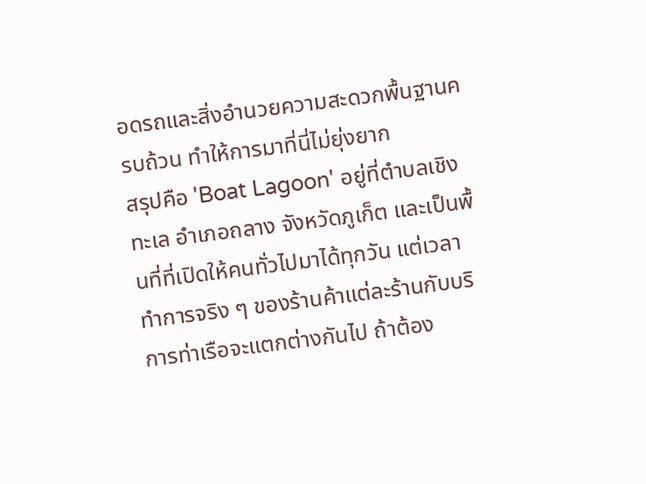อดรถและสิ่งอำนวยความสะดวกพื้นฐานครบถ้วน ทำให้การมาที่นี่ไม่ยุ่งยาก
สรุปคือ 'Boat Lagoon' อยู่ที่ตำบลเชิงทะเล อำเภอถลาง จังหวัดภูเก็ต และเป็นพื้นที่ที่เปิดให้คนทั่วไปมาได้ทุกวัน แต่เวลาทำการจริง ๆ ของร้านค้าแต่ละร้านกับบริการท่าเรือจะแตกต่างกันไป ถ้าต้อง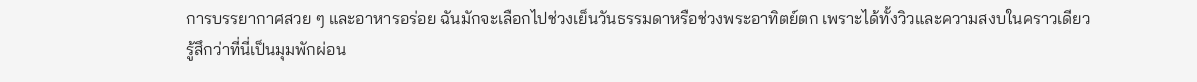การบรรยากาศสวย ๆ และอาหารอร่อย ฉันมักจะเลือกไปช่วงเย็นวันธรรมดาหรือช่วงพระอาทิตย์ตก เพราะได้ทั้งวิวและความสงบในคราวเดียว รู้สึกว่าที่นี่เป็นมุมพักผ่อน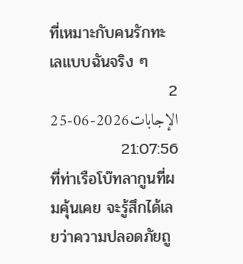ที่เหมาะกับคนรักทะเลแบบฉันจริง ๆ
2 الإجابات2026-06-25 21:07:56
ที่ท่าเรือโบ๊ทลากูนที่ผมคุ้นเคย จะรู้สึกได้เลยว่าความปลอดภัยถู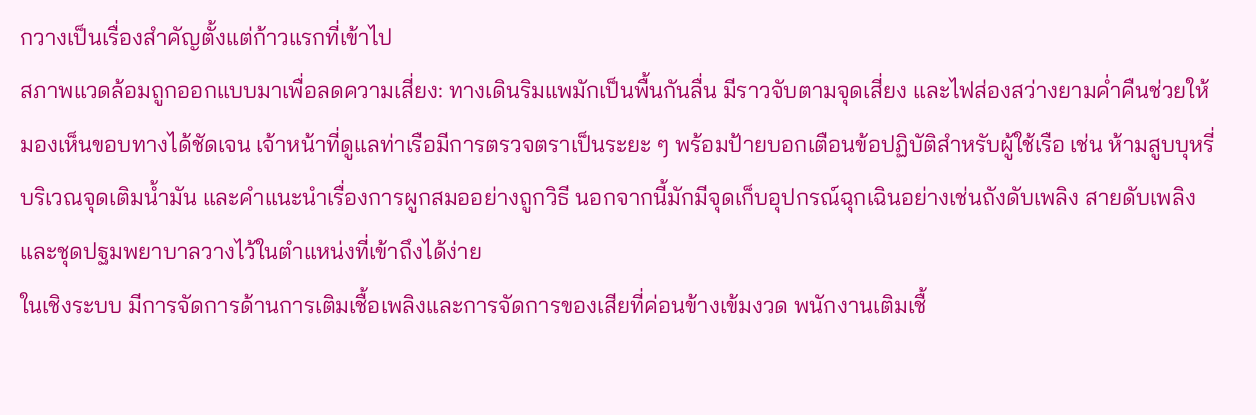กวางเป็นเรื่องสำคัญตั้งแต่ก้าวแรกที่เข้าไป
สภาพแวดล้อมถูกออกแบบมาเพื่อลดความเสี่ยง: ทางเดินริมแพมักเป็นพื้นกันลื่น มีราวจับตามจุดเสี่ยง และไฟส่องสว่างยามค่ำคืนช่วยให้มองเห็นขอบทางได้ชัดเจน เจ้าหน้าที่ดูแลท่าเรือมีการตรวจตราเป็นระยะ ๆ พร้อมป้ายบอกเตือนข้อปฏิบัติสำหรับผู้ใช้เรือ เช่น ห้ามสูบบุหรี่บริเวณจุดเติมน้ำมัน และคำแนะนำเรื่องการผูกสมออย่างถูกวิธี นอกจากนี้มักมีจุดเก็บอุปกรณ์ฉุกเฉินอย่างเช่นถังดับเพลิง สายดับเพลิง และชุดปฐมพยาบาลวางไว้ในตำแหน่งที่เข้าถึงได้ง่าย
ในเชิงระบบ มีการจัดการด้านการเติมเชื้อเพลิงและการจัดการของเสียที่ค่อนข้างเข้มงวด พนักงานเติมเชื้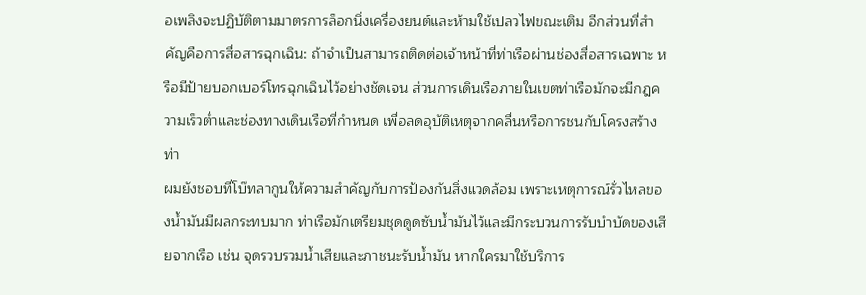อเพลิงจะปฏิบัติตามมาตรการล็อกนิ่งเครื่องยนต์และห้ามใช้เปลวไฟขณะเติม อีกส่วนที่สำคัญคือการสื่อสารฉุกเฉิน: ถ้าจำเป็นสามารถติดต่อเจ้าหน้าที่ท่าเรือผ่านช่องสื่อสารเฉพาะ หรือมีป้ายบอกเบอร์โทรฉุกเฉินไว้อย่างชัดเจน ส่วนการเดินเรือภายในเขตท่าเรือมักจะมีกฎความเร็วต่ำและช่องทางเดินเรือที่กำหนด เพื่อลดอุบัติเหตุจากคลื่นหรือการชนกับโครงสร้างท่า
ผมยังชอบที่โบ๊ทลากูนให้ความสำคัญกับการป้องกันสิ่งแวดล้อม เพราะเหตุการณ์รั่วไหลของน้ำมันมีผลกระทบมาก ท่าเรือมักเตรียมชุดดูดซับน้ำมันไว้และมีกระบวนการรับบำบัดของเสียจากเรือ เช่น จุดรวบรวมน้ำเสียและภาชนะรับน้ำมัน หากใครมาใช้บริการ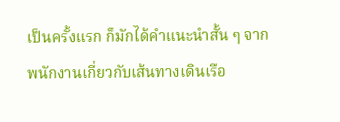เป็นครั้งแรก ก็มักได้คำแนะนำสั้น ๆ จากพนักงานเกี่ยวกับเส้นทางเดินเรือ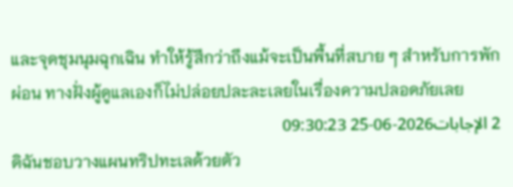และจุดชุมนุมฉุกเฉิน ทำให้รู้สึกว่าถึงแม้จะเป็นพื้นที่สบาย ๆ สำหรับการพักผ่อน ทางฝั่งผู้ดูแลเองก็ไม่ปล่อยปละละเลยในเรื่องความปลอดภัยเลย
2 الإجابات2026-06-25 09:30:23
ดิฉันชอบวางแผนทริปทะเลด้วยตัว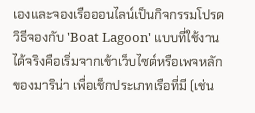เองและจองเรือออนไลน์เป็นกิจกรรมโปรด วิธีจองกับ 'Boat Lagoon' แบบที่ใช้งานได้จริงคือเริ่มจากเข้าเว็บไซต์หรือเพจหลักของมาริน่า เพื่อเช็กประเภทเรือที่มี (เช่น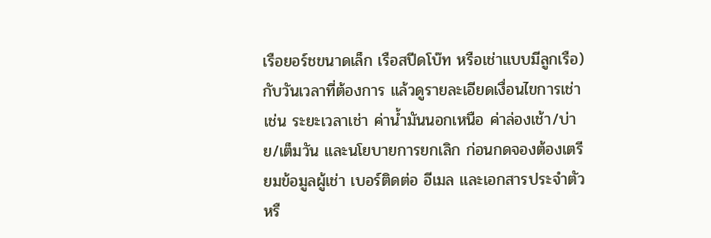เรือยอร์ชขนาดเล็ก เรือสปีดโบ๊ท หรือเช่าแบบมีลูกเรือ) กับวันเวลาที่ต้องการ แล้วดูรายละเอียดเงื่อนไขการเช่า เช่น ระยะเวลาเช่า ค่าน้ำมันนอกเหนือ ค่าล่องเช้า/บ่าย/เต็มวัน และนโยบายการยกเลิก ก่อนกดจองต้องเตรียมข้อมูลผู้เช่า เบอร์ติดต่อ อีเมล และเอกสารประจำตัวหรื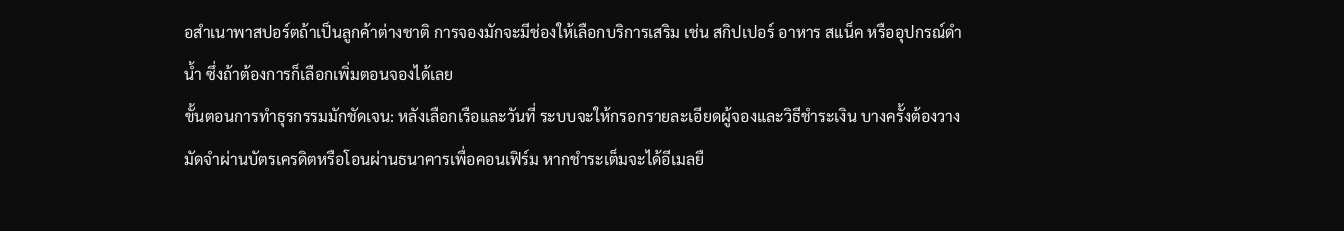อสำเนาพาสปอร์ตถ้าเป็นลูกค้าต่างชาติ การจองมักจะมีช่องให้เลือกบริการเสริม เช่น สกิปเปอร์ อาหาร สแน็ค หรืออุปกรณ์ดำน้ำ ซึ่งถ้าต้องการก็เลือกเพิ่มตอนจองได้เลย
ขั้นตอนการทำธุรกรรมมักชัดเจน: หลังเลือกเรือและวันที่ ระบบจะให้กรอกรายละเอียดผู้จองและวิธีชำระเงิน บางครั้งต้องวางมัดจำผ่านบัตรเครดิตหรือโอนผ่านธนาคารเพื่อคอนเฟิร์ม หากชำระเต็มจะได้อีเมลยื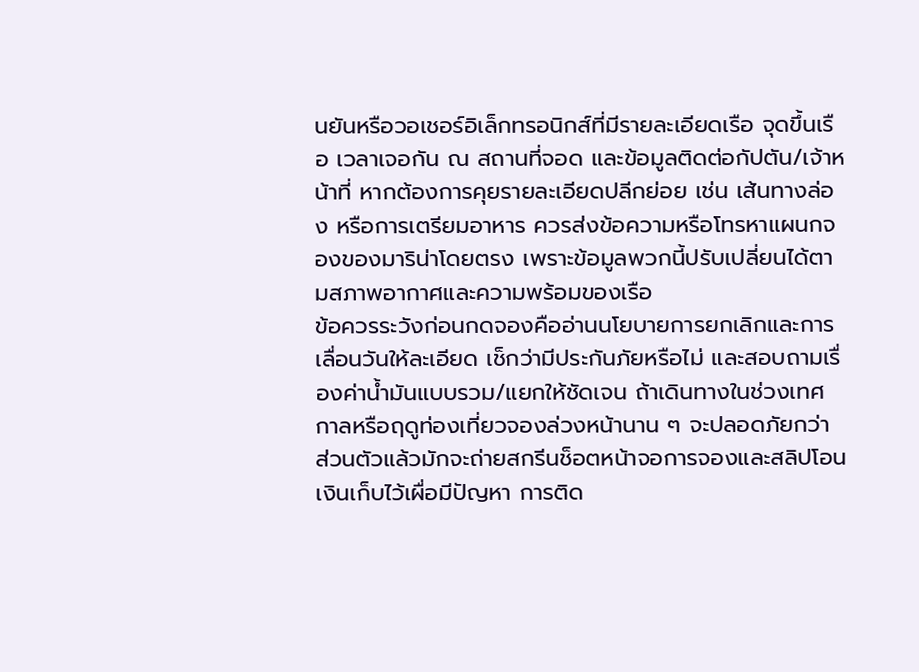นยันหรือวอเชอร์อิเล็กทรอนิกส์ที่มีรายละเอียดเรือ จุดขึ้นเรือ เวลาเจอกัน ณ สถานที่จอด และข้อมูลติดต่อกัปตัน/เจ้าหน้าที่ หากต้องการคุยรายละเอียดปลีกย่อย เช่น เส้นทางล่อง หรือการเตรียมอาหาร ควรส่งข้อความหรือโทรหาแผนกจองของมาริน่าโดยตรง เพราะข้อมูลพวกนี้ปรับเปลี่ยนได้ตามสภาพอากาศและความพร้อมของเรือ
ข้อควรระวังก่อนกดจองคืออ่านนโยบายการยกเลิกและการเลื่อนวันให้ละเอียด เช็กว่ามีประกันภัยหรือไม่ และสอบถามเรื่องค่าน้ำมันแบบรวม/แยกให้ชัดเจน ถ้าเดินทางในช่วงเทศกาลหรือฤดูท่องเที่ยวจองล่วงหน้านาน ๆ จะปลอดภัยกว่า ส่วนตัวแล้วมักจะถ่ายสกรีนช็อตหน้าจอการจองและสลิปโอนเงินเก็บไว้เผื่อมีปัญหา การติด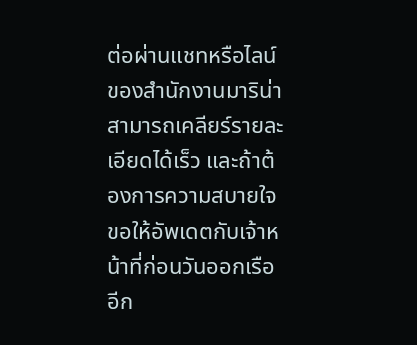ต่อผ่านแชทหรือไลน์ของสำนักงานมาริน่าสามารถเคลียร์รายละเอียดได้เร็ว และถ้าต้องการความสบายใจ ขอให้อัพเดตกับเจ้าหน้าที่ก่อนวันออกเรืออีก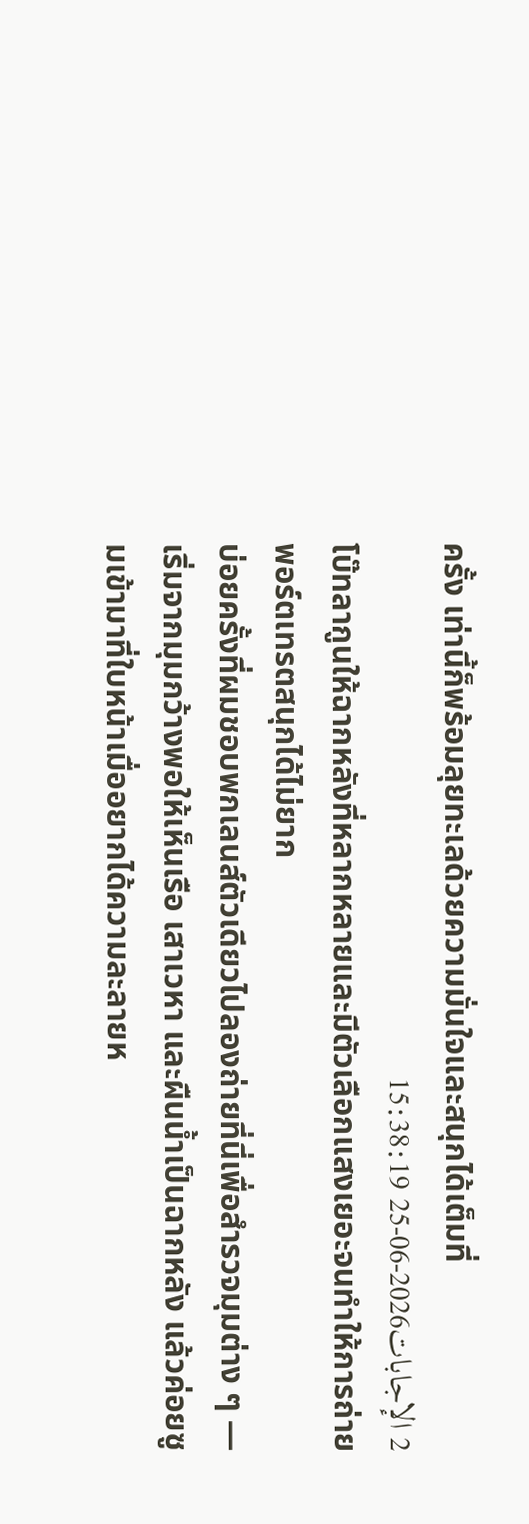ครั้ง เท่านี้ก็พร้อมลุยทะเลด้วยความมั่นใจและสนุกได้เต็มที่
2 الإجابات2026-06-25 15:38:19
โบ๊ทลากูนให้ฉากหลังที่หลากหลายและมีตัวเลือกแสงเยอะจนทำให้การถ่ายพอร์ตเทรตสนุกได้ไม่ยาก
บ่อยครั้งที่ผมชอบพกเลนส์ตัวเดียวไปลองถ่ายที่นี่เพื่อสำรวจมุมต่าง ๆ — เริ่มจากมุมกว้างพอให้เห็นเรือ เสาเวหา และผืนน้ำเป็นฉากหลัง แล้วค่อยซูมเข้ามาที่ใบหน้าเมื่ออยากได้ความละลายห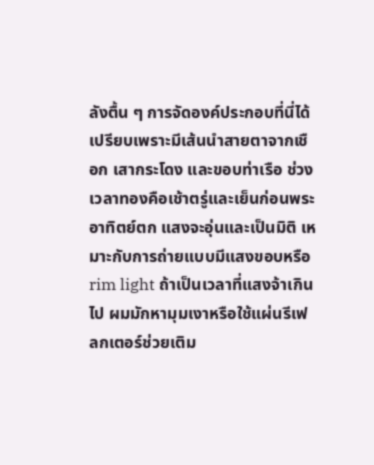ลังตื้น ๆ การจัดองค์ประกอบที่นี่ได้เปรียบเพราะมีเส้นนำสายตาจากเชือก เสากระโดง และขอบท่าเรือ ช่วงเวลาทองคือเช้าตรู่และเย็นก่อนพระอาทิตย์ตก แสงจะอุ่นและเป็นมิติ เหมาะกับการถ่ายแบบมีแสงขอบหรือ rim light ถ้าเป็นเวลาที่แสงจ้าเกินไป ผมมักหามุมเงาหรือใช้แผ่นรีเฟลกเตอร์ช่วยเติม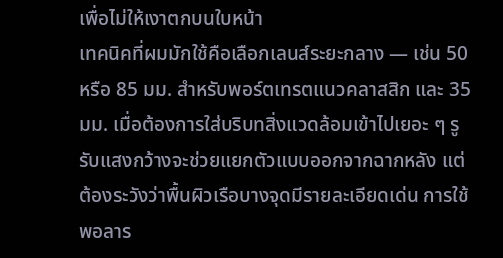เพื่อไม่ให้เงาตกบนใบหน้า
เทคนิคที่ผมมักใช้คือเลือกเลนส์ระยะกลาง — เช่น 50 หรือ 85 มม. สำหรับพอร์ตเทรตแนวคลาสสิก และ 35 มม. เมื่อต้องการใส่บริบทสิ่งแวดล้อมเข้าไปเยอะ ๆ รูรับแสงกว้างจะช่วยแยกตัวแบบออกจากฉากหลัง แต่ต้องระวังว่าพื้นผิวเรือบางจุดมีรายละเอียดเด่น การใช้พอลาร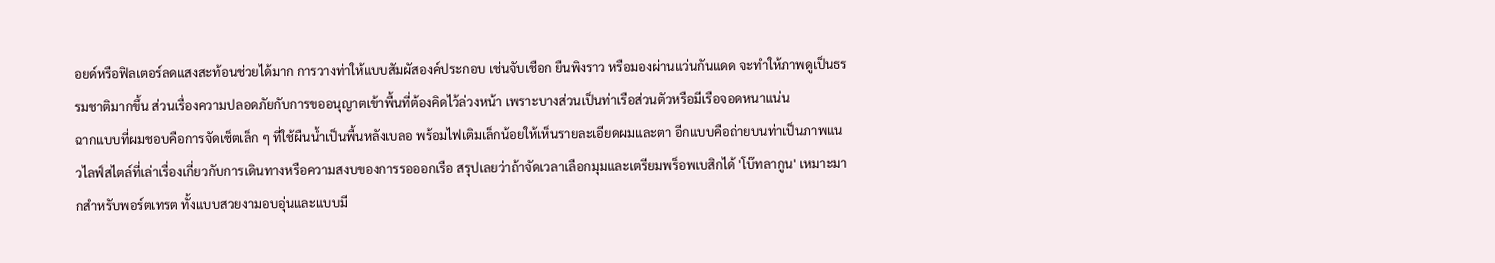อยด์หรือฟิลเตอร์ลดแสงสะท้อนช่วยได้มาก การวางท่าให้แบบสัมผัสองค์ประกอบ เช่นจับเชือก ยืนพิงราว หรือมองผ่านแว่นกันแดด จะทำให้ภาพดูเป็นธรรมชาติมากขึ้น ส่วนเรื่องความปลอดภัยกับการขออนุญาตเข้าพื้นที่ต้องคิดไว้ล่วงหน้า เพราะบางส่วนเป็นท่าเรือส่วนตัวหรือมีเรือจอดหนาแน่น
ฉากแบบที่ผมชอบคือการจัดเซ็ตเล็ก ๆ ที่ใช้ผืนน้ำเป็นพื้นหลังเบลอ พร้อมไฟเติมเล็กน้อยให้เห็นรายละเอียดผมและตา อีกแบบคือถ่ายบนท่าเป็นภาพแนวไลฟ์สไตล์ที่เล่าเรื่องเกี่ยวกับการเดินทางหรือความสงบของการรอออกเรือ สรุปเลยว่าถ้าจัดเวลาเลือกมุมและเตรียมพร็อพเบสิกได้ 'โบ๊ทลากูน' เหมาะมากสำหรับพอร์ตเทรต ทั้งแบบสวยงามอบอุ่นและแบบมี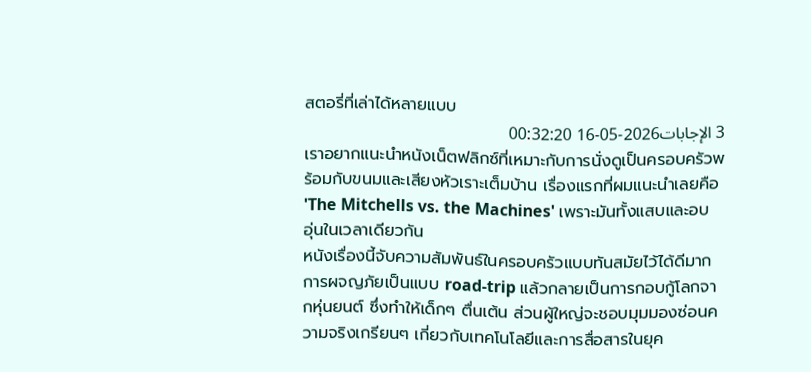สตอรี่ที่เล่าได้หลายแบบ
3 الإجابات2026-05-16 00:32:20
เราอยากแนะนำหนังเน็ตฟลิกซ์ที่เหมาะกับการนั่งดูเป็นครอบครัวพร้อมกับขนมและเสียงหัวเราะเต็มบ้าน เรื่องแรกที่ผมแนะนำเลยคือ 'The Mitchells vs. the Machines' เพราะมันทั้งแสบและอบอุ่นในเวลาเดียวกัน
หนังเรื่องนี้จับความสัมพันธ์ในครอบครัวแบบทันสมัยไว้ได้ดีมาก การผจญภัยเป็นแบบ road-trip แล้วกลายเป็นการกอบกู้โลกจากหุ่นยนต์ ซึ่งทำให้เด็กๆ ตื่นเต้น ส่วนผู้ใหญ่จะชอบมุมมองซ่อนความจริงเกรียนๆ เกี่ยวกับเทคโนโลยีและการสื่อสารในยุค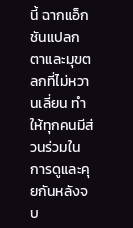นี้ ฉากแอ็กชันแปลกตาและมุขตลกที่ไม่หวานเลี่ยน ทำให้ทุกคนมีส่วนร่วมในการดูและคุยกันหลังจบ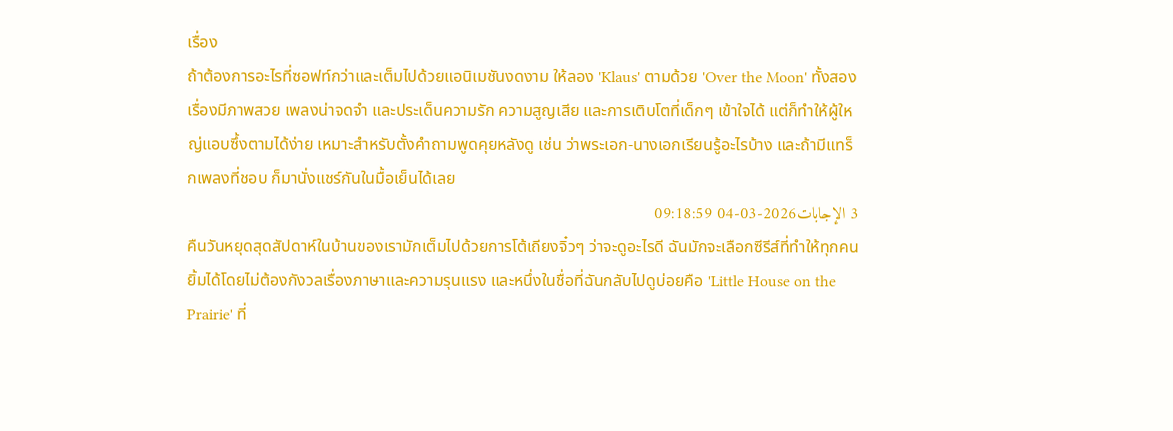เรื่อง
ถ้าต้องการอะไรที่ซอฟท์กว่าและเต็มไปด้วยแอนิเมชันงดงาม ให้ลอง 'Klaus' ตามด้วย 'Over the Moon' ทั้งสองเรื่องมีภาพสวย เพลงน่าจดจำ และประเด็นความรัก ความสูญเสีย และการเติบโตที่เด็กๆ เข้าใจได้ แต่ก็ทำให้ผู้ใหญ่แอบซึ้งตามได้ง่าย เหมาะสำหรับตั้งคำถามพูดคุยหลังดู เช่น ว่าพระเอก-นางเอกเรียนรู้อะไรบ้าง และถ้ามีแทร็กเพลงที่ชอบ ก็มานั่งแชร์กันในมื้อเย็นได้เลย
3 الإجابات2026-03-04 09:18:59
คืนวันหยุดสุดสัปดาห์ในบ้านของเรามักเต็มไปด้วยการโต้เถียงจิ๋วๆ ว่าจะดูอะไรดี ฉันมักจะเลือกซีรีส์ที่ทำให้ทุกคนยิ้มได้โดยไม่ต้องกังวลเรื่องภาษาและความรุนแรง และหนึ่งในชื่อที่ฉันกลับไปดูบ่อยคือ 'Little House on the Prairie' ที่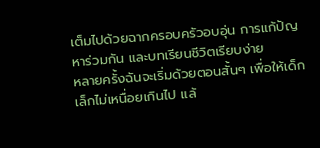เต็มไปด้วยฉากครอบครัวอบอุ่น การแก้ปัญหาร่วมกัน และบทเรียนชีวิตเรียบง่าย
หลายครั้งฉันจะเริ่มด้วยตอนสั้นๆ เพื่อให้เด็กเล็กไม่เหนื่อยเกินไป แล้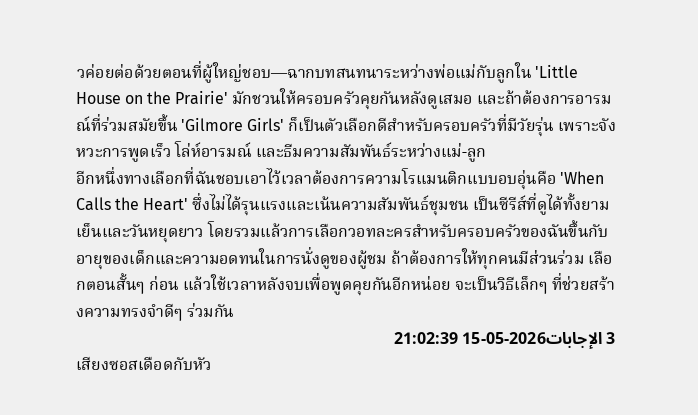วค่อยต่อด้วยตอนที่ผู้ใหญ่ชอบ—ฉากบทสนทนาระหว่างพ่อแม่กับลูกใน 'Little House on the Prairie' มักชวนให้ครอบครัวคุยกันหลังดูเสมอ และถ้าต้องการอารมณ์ที่ร่วมสมัยขึ้น 'Gilmore Girls' ก็เป็นตัวเลือกดีสำหรับครอบครัวที่มีวัยรุ่น เพราะจังหวะการพูดเร็ว โล่ห์อารมณ์ และธีมความสัมพันธ์ระหว่างแม่-ลูก
อีกหนึ่งทางเลือกที่ฉันชอบเอาไว้เวลาต้องการความโรแมนติกแบบอบอุ่นคือ 'When Calls the Heart' ซึ่งไม่ได้รุนแรงและเน้นความสัมพันธ์ชุมชน เป็นซีรีส์ที่ดูได้ทั้งยามเย็นและวันหยุดยาว โดยรวมแล้วการเลือกวอทละครสำหรับครอบครัวของฉันขึ้นกับอายุของเด็กและความอดทนในการนั่งดูของผู้ชม ถ้าต้องการให้ทุกคนมีส่วนร่วม เลือกตอนสั้นๆ ก่อน แล้วใช้เวลาหลังจบเพื่อพูดคุยกันอีกหน่อย จะเป็นวิธีเล็กๆ ที่ช่วยสร้างความทรงจำดีๆ ร่วมกัน
3 الإجابات2026-05-15 21:02:39
เสียงซอสเดือดกับหัว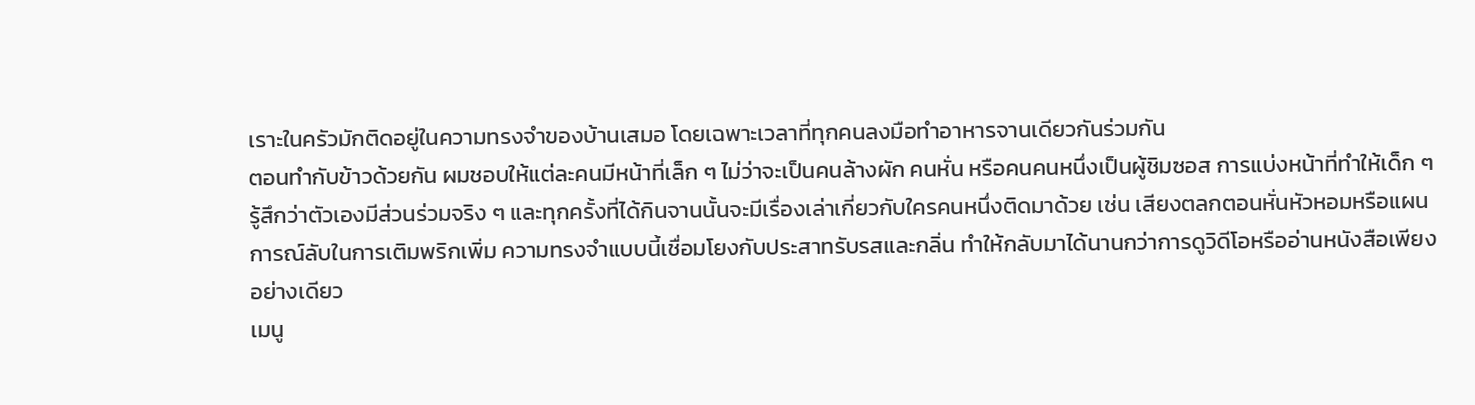เราะในครัวมักติดอยู่ในความทรงจำของบ้านเสมอ โดยเฉพาะเวลาที่ทุกคนลงมือทำอาหารจานเดียวกันร่วมกัน
ตอนทำกับข้าวด้วยกัน ผมชอบให้แต่ละคนมีหน้าที่เล็ก ๆ ไม่ว่าจะเป็นคนล้างผัก คนหั่น หรือคนคนหนึ่งเป็นผู้ชิมซอส การแบ่งหน้าที่ทำให้เด็ก ๆ รู้สึกว่าตัวเองมีส่วนร่วมจริง ๆ และทุกครั้งที่ได้กินจานนั้นจะมีเรื่องเล่าเกี่ยวกับใครคนหนึ่งติดมาด้วย เช่น เสียงตลกตอนหั่นหัวหอมหรือแผนการณ์ลับในการเติมพริกเพิ่ม ความทรงจำแบบนี้เชื่อมโยงกับประสาทรับรสและกลิ่น ทำให้กลับมาได้นานกว่าการดูวิดีโอหรืออ่านหนังสือเพียงอย่างเดียว
เมนู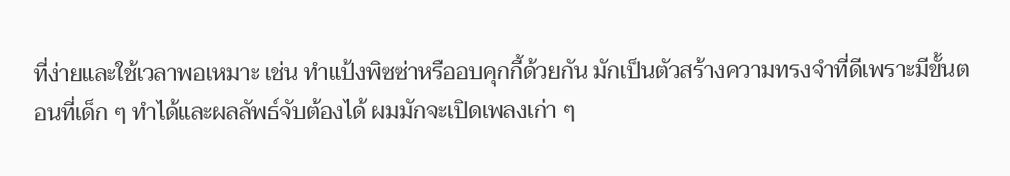ที่ง่ายและใช้เวลาพอเหมาะ เช่น ทำแป้งพิซซ่าหรืออบคุกกี้ด้วยกัน มักเป็นตัวสร้างความทรงจำที่ดีเพราะมีขั้นตอนที่เด็ก ๆ ทำได้และผลลัพธ์จับต้องได้ ผมมักจะเปิดเพลงเก่า ๆ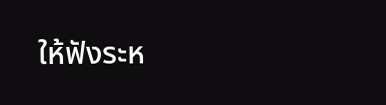ให้ฟังระห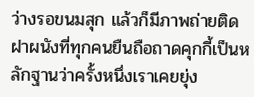ว่างรอขนมสุก แล้วก็มีภาพถ่ายติดฝาผนังที่ทุกคนยืนถือถาดคุกกี้เป็นหลักฐานว่าครั้งหนึ่งเราเคยยุ่ง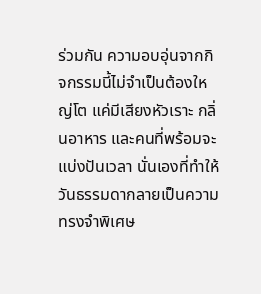ร่วมกัน ความอบอุ่นจากกิจกรรมนี้ไม่จำเป็นต้องใหญ่โต แค่มีเสียงหัวเราะ กลิ่นอาหาร และคนที่พร้อมจะแบ่งปันเวลา นั่นเองที่ทำให้วันธรรมดากลายเป็นความทรงจำพิเศษ